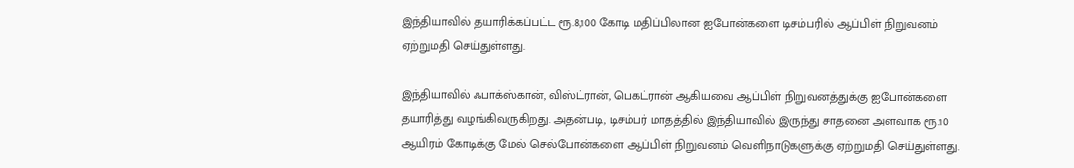இந்தியாவில் தயாரிக்கப்பட்ட ரூ.8,100 கோடி மதிப்பிலான ஐபோன்களை டிசம்பரில் ஆப்பிள் நிறுவனம் ஏற்றுமதி செய்துள்ளது.

இந்தியாவில் ஃபாக்ஸ்கான், விஸ்ட்ரான், பெகட்ரான் ஆகியவை ஆப்பிள் நிறுவனத்துக்கு ஐபோன்களை தயாரித்து வழங்கிவருகிறது. அதன்படி, டிசம்பர் மாதத்தில் இந்தியாவில் இருந்து சாதனை அளவாக ரூ.10 ஆயிரம் கோடிக்கு மேல் செல்போன்களை ஆப்பிள் நிறுவனம் வெளிநாடுகளுக்கு ஏற்றுமதி செய்துள்ளது.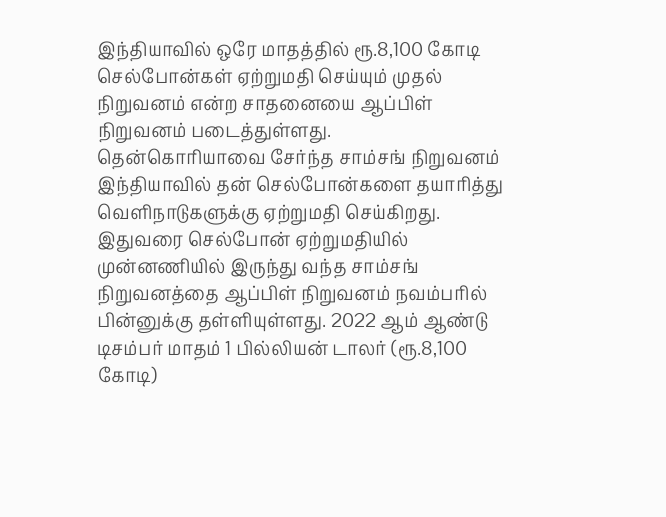இந்தியாவில் ஒரே மாதத்தில் ரூ.8,100 கோடி செல்போன்கள் ஏற்றுமதி செய்யும் முதல் நிறுவனம் என்ற சாதனையை ஆப்பிள் நிறுவனம் படைத்துள்ளது.
தென்கொரியாவை சேர்ந்த சாம்சங் நிறுவனம் இந்தியாவில் தன் செல்போன்களை தயாரித்து வெளிநாடுகளுக்கு ஏற்றுமதி செய்கிறது. இதுவரை செல்போன் ஏற்றுமதியில் முன்னணியில் இருந்து வந்த சாம்சங் நிறுவனத்தை ஆப்பிள் நிறுவனம் நவம்பரில் பின்னுக்கு தள்ளியுள்ளது. 2022 ஆம் ஆண்டு டிசம்பர் மாதம் 1 பில்லியன் டாலர் (ரூ.8,100 கோடி)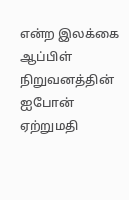என்ற இலக்கை ஆப்பிள் நிறுவனத்தின் ஐபோன் ஏற்றுமதி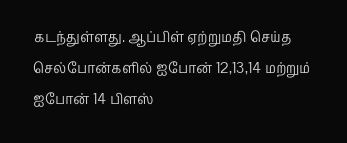கடந்துள்ளது. ஆப்பிள் ஏற்றுமதி செய்த செல்போன்களில் ஐபோன் 12,13,14 மற்றும் ஐபோன் 14 பிளஸ்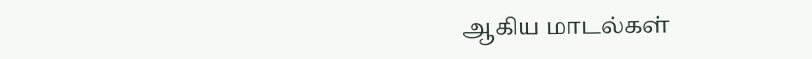ஆகிய மாடல்கள்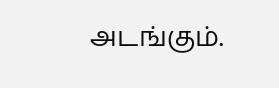அடங்கும்.